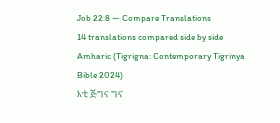Job 22:8 — Compare Translations
14 translations compared side by side
Amharic (Tigrigna: Contemporary Tigrinya Bible 2024)
እቲ ጅግና ግና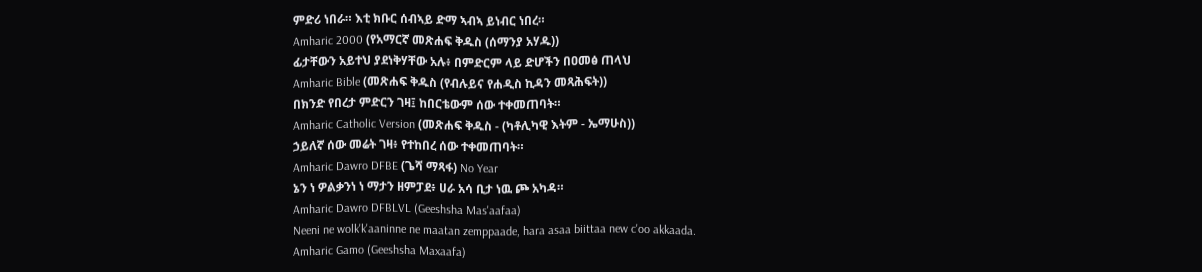ምድሪ ነበራ። እቲ ክቡር ሰብኣይ ድማ ኣብኣ ይነብር ነበረ።
Amharic 2000 (የአማርኛ መጽሐፍ ቅዱስ (ሰማንያ አሃዱ))
ፊታቸውን አይተህ ያደነቅሃቸው አሉ፥ በምድርም ላይ ድሆችን በዐመፅ ጠላህ
Amharic Bible (መጽሐፍ ቅዱስ (የብሉይና የሐዲስ ኪዳን መጻሕፍት))
በክንድ የበረታ ምድርን ገዛ፤ ከበርቴውም ሰው ተቀመጠባት።
Amharic Catholic Version (መጽሐፍ ቅዱስ - (ካቶሊካዊ እትም - ኤማሁስ))
ኃይለኛ ሰው መሬት ገዛ፥ የተከበረ ሰው ተቀመጠባት።
Amharic Dawro DFBE (ጌሻ ማጻፋ) No Year
ኔን ነ ዎልቃንነ ነ ማታን ዘምፓደ፥ ሀራ አሳ ቢታ ነዉ ጮ አካዳ።
Amharic Dawro DFBLVL (Geeshsha Mas'aafaa)
Neeni ne wolk'k'aaninne ne maatan zemppaade, hara asaa biittaa new c'oo akkaada.
Amharic Gamo (Geeshsha Maxaafa)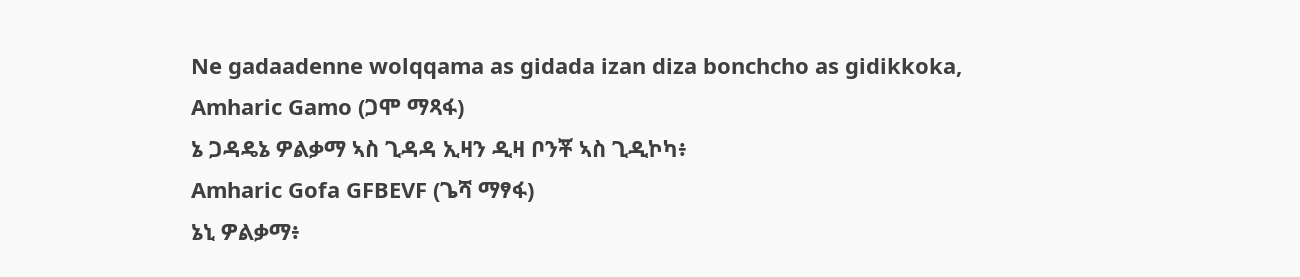Ne gadaadenne wolqqama as gidada izan diza bonchcho as gidikkoka,
Amharic Gamo (ጋሞ ማጻፋ)
ኔ ጋዳዴኔ ዎልቃማ ኣስ ጊዳዳ ኢዛን ዲዛ ቦንቾ ኣስ ጊዲኮካ፥
Amharic Gofa GFBEVF (ጌሻ ማፃፋ)
ኔኒ ዎልቃማ፥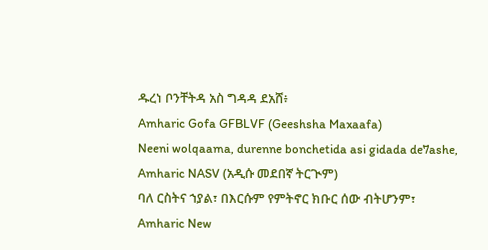ዱረነ ቦንቸትዳ አስ ግዳዳ ደአሸ፥
Amharic Gofa GFBLVF (Geeshsha Maxaafa)
Neeni wolqaama, durenne bonchetida asi gidada de7ashe,
Amharic NASV (አዲሱ መደበኛ ትርጒም)
ባለ ርስትና ኀያል፣ በእርሱም የምትኖር ክቡር ሰው ብትሆንም፣
Amharic New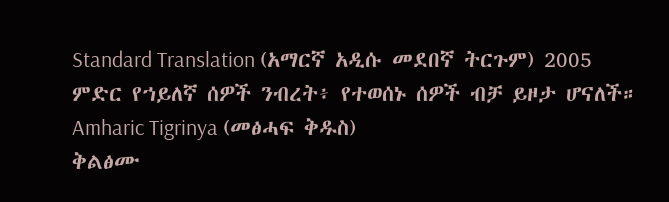Standard Translation (አማርኛ አዲሱ መደበኛ ትርጉም) 2005
ምድር የኀይለኛ ሰዎች ንብረት፥ የተወሰኑ ሰዎች ብቻ ይዞታ ሆናለች።
Amharic Tigrinya (መፅሓፍ ቅዱስ)
ቅልፅሙ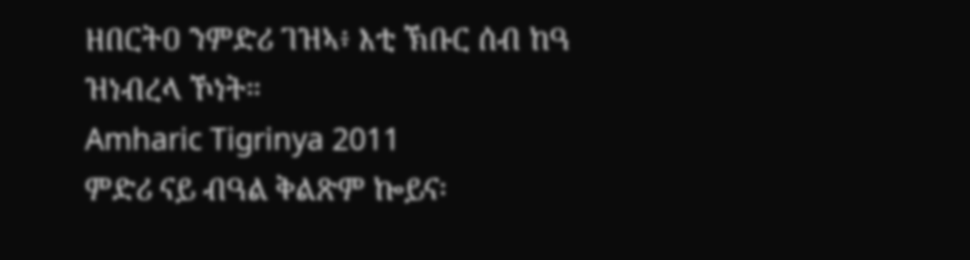ዘበርትዐ ንምድሪ ገዝኣ፥ እቲ ኽቡር ሰብ ከዓ ዝነብረላ ኾነት።
Amharic Tigrinya 2011
ምድሪ ናይ ብዓል ቅልጽም ኰይና፡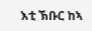እቲ ኽቡር ከኣ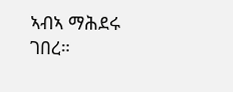ኣብኣ ማሕደሩ ገበረ።